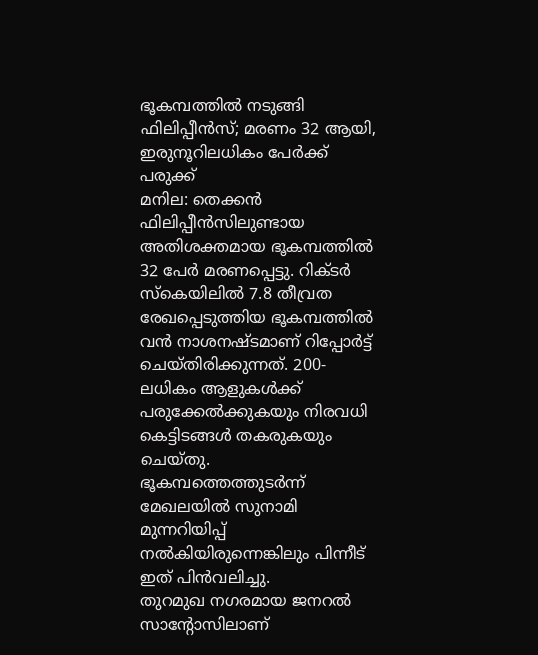ഭൂകമ്പത്തിൽ നടുങ്ങി ഫിലിപ്പീൻസ്; മരണം 32 ആയി, ഇരുനൂറിലധികം പേർക്ക് പരുക്ക്
മനില: തെക്കൻ ഫിലിപ്പീൻസിലുണ്ടായ അതിശക്തമായ ഭൂകമ്പത്തിൽ 32 പേർ മരണപ്പെട്ടു. റിക്ടർ സ്കെയിലിൽ 7.8 തീവ്രത രേഖപ്പെടുത്തിയ ഭൂകമ്പത്തിൽ വൻ നാശനഷ്ടമാണ് റിപ്പോർട്ട് ചെയ്തിരിക്കുന്നത്. 200-ലധികം ആളുകൾക്ക് പരുക്കേൽക്കുകയും നിരവധി കെട്ടിടങ്ങൾ തകരുകയും ചെയ്തു. ഭൂകമ്പത്തെത്തുടർന്ന് മേഖലയിൽ സുനാമി മുന്നറിയിപ്പ് നൽകിയിരുന്നെങ്കിലും പിന്നീട് ഇത് പിൻവലിച്ചു.
തുറമുഖ നഗരമായ ജനറൽ സാന്റോസിലാണ്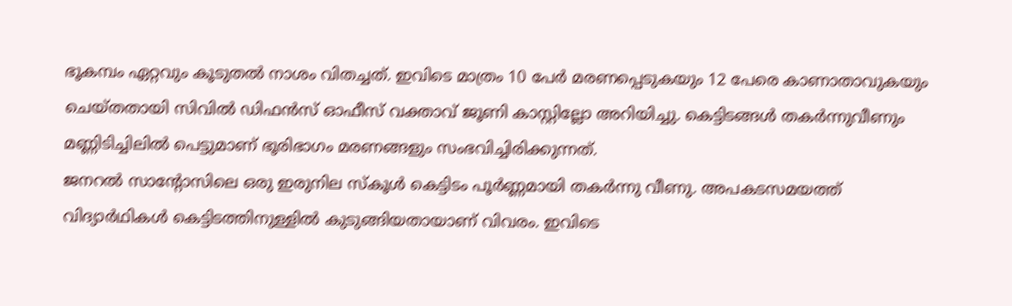ഭൂകമ്പം ഏറ്റവും കൂടുതൽ നാശം വിതച്ചത്. ഇവിടെ മാത്രം 10 പേർ മരണപ്പെടുകയും 12 പേരെ കാണാതാവുകയും ചെയ്തതായി സിവിൽ ഡിഫൻസ് ഓഫീസ് വക്താവ് ജൂണി കാസ്റ്റില്ലോ അറിയിച്ചു. കെട്ടിടങ്ങൾ തകർന്നുവീണും മണ്ണിടിച്ചിലിൽ പെട്ടുമാണ് ഭൂരിഭാഗം മരണങ്ങളും സംഭവിച്ചിരിക്കുന്നത്.
ജനറൽ സാന്റോസിലെ ഒരു ഇരുനില സ്കൂൾ കെട്ടിടം പൂർണ്ണമായി തകർന്നു വീണു. അപകടസമയത്ത് വിദ്യാർഥികൾ കെട്ടിടത്തിനുള്ളിൽ കുടുങ്ങിയതായാണ് വിവരം. ഇവിടെ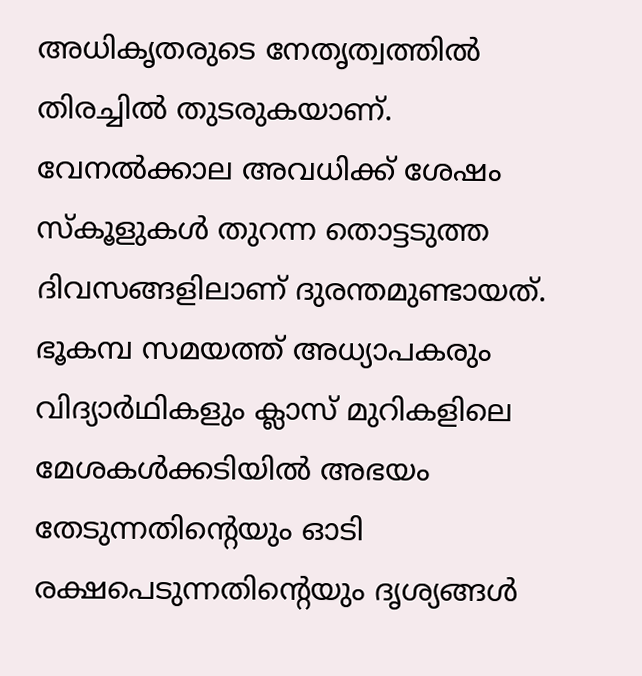അധികൃതരുടെ നേതൃത്വത്തിൽ തിരച്ചിൽ തുടരുകയാണ്. വേനൽക്കാല അവധിക്ക് ശേഷം സ്കൂളുകൾ തുറന്ന തൊട്ടടുത്ത ദിവസങ്ങളിലാണ് ദുരന്തമുണ്ടായത്.
ഭൂകമ്പ സമയത്ത് അധ്യാപകരും വിദ്യാർഥികളും ക്ലാസ് മുറികളിലെ മേശകൾക്കടിയിൽ അഭയം തേടുന്നതിന്റെയും ഓടി രക്ഷപെടുന്നതിന്റെയും ദൃശ്യങ്ങൾ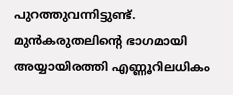പുറത്തുവന്നിട്ടുണ്ട്. മുൻകരുതലിന്റെ ഭാഗമായി അയ്യായിരത്തി എണ്ണൂറിലധികം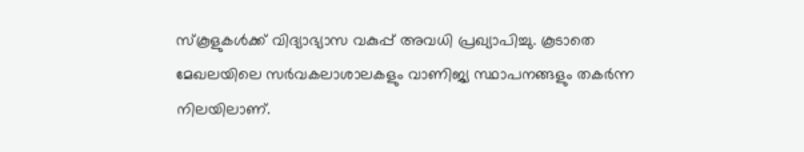സ്കൂളുകൾക്ക് വിദ്യാഭ്യാസ വകുപ്പ് അവധി പ്രഖ്യാപിച്ചു. കൂടാതെ മേഖലയിലെ സർവകലാശാലകളും വാണിജ്യ സ്ഥാപനങ്ങളും തകർന്ന നിലയിലാണ്.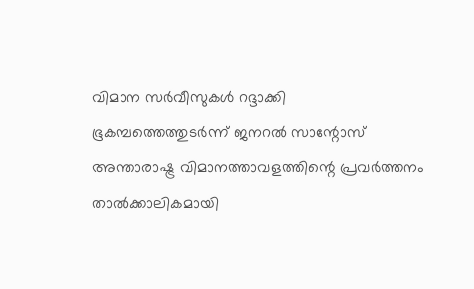വിമാന സർവീസുകൾ റദ്ദാക്കി
ഭൂകമ്പത്തെത്തുടർന്ന് ജനറൽ സാന്റോസ് അന്താരാഷ്ട്ര വിമാനത്താവളത്തിന്റെ പ്രവർത്തനം താൽക്കാലികമായി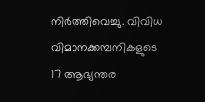നിർത്തിവെച്ചു. വിവിധ വിമാനക്കമ്പനികളുടെ 17 ആഭ്യന്തര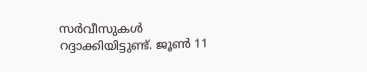സർവീസുകൾ റദ്ദാക്കിയിട്ടുണ്ട്. ജൂൺ 11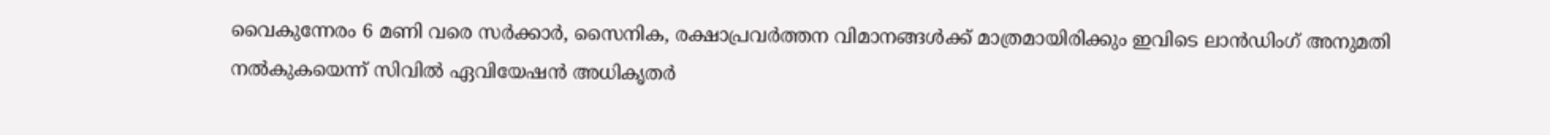വൈകുന്നേരം 6 മണി വരെ സർക്കാർ, സൈനിക, രക്ഷാപ്രവർത്തന വിമാനങ്ങൾക്ക് മാത്രമായിരിക്കും ഇവിടെ ലാൻഡിംഗ് അനുമതി നൽകുകയെന്ന് സിവിൽ ഏവിയേഷൻ അധികൃതർ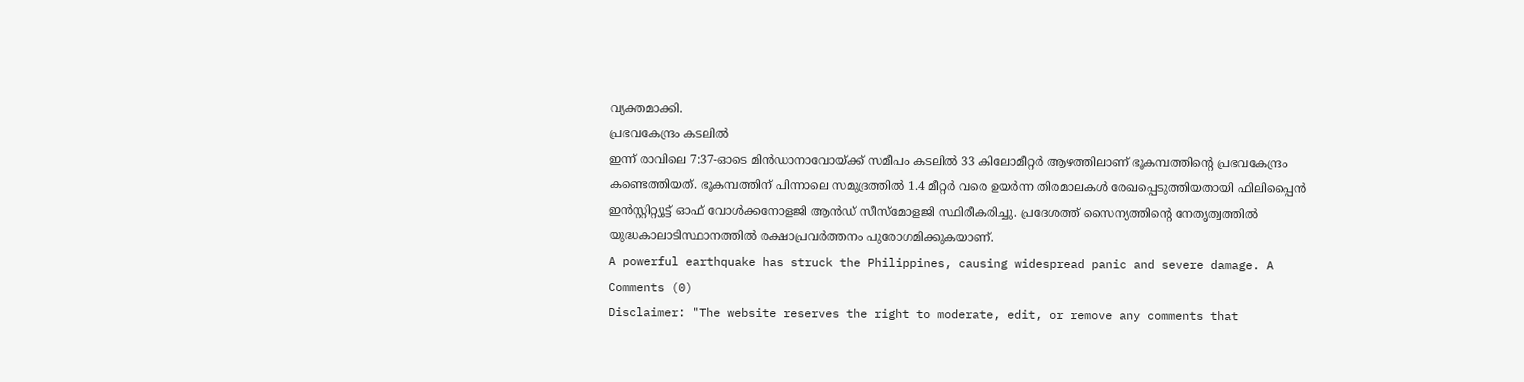വ്യക്തമാക്കി.
പ്രഭവകേന്ദ്രം കടലിൽ
ഇന്ന് രാവിലെ 7:37-ഓടെ മിൻഡാനാവോയ്ക്ക് സമീപം കടലിൽ 33 കിലോമീറ്റർ ആഴത്തിലാണ് ഭൂകമ്പത്തിന്റെ പ്രഭവകേന്ദ്രം കണ്ടെത്തിയത്. ഭൂകമ്പത്തിന് പിന്നാലെ സമുദ്രത്തിൽ 1.4 മീറ്റർ വരെ ഉയർന്ന തിരമാലകൾ രേഖപ്പെടുത്തിയതായി ഫിലിപ്പൈൻ ഇൻസ്റ്റിറ്റ്യൂട്ട് ഓഫ് വോൾക്കനോളജി ആൻഡ് സീസ്മോളജി സ്ഥിരീകരിച്ചു. പ്രദേശത്ത് സൈന്യത്തിന്റെ നേതൃത്വത്തിൽ യുദ്ധകാലാടിസ്ഥാനത്തിൽ രക്ഷാപ്രവർത്തനം പുരോഗമിക്കുകയാണ്.
A powerful earthquake has struck the Philippines, causing widespread panic and severe damage. A
Comments (0)
Disclaimer: "The website reserves the right to moderate, edit, or remove any comments that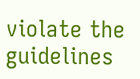violate the guidelines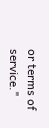or terms of service."